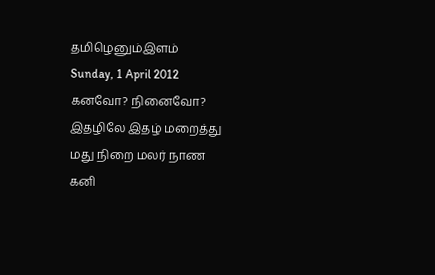தமிழெனும்இளம்
Sunday, 1 April 2012
கனவோ? நினைவோ?
இதழிலே இதழ் மறைத்து
மது நிறை மலர் நாண
கனி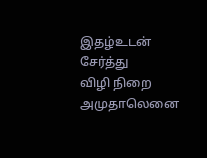இதழ்உடன் சேர்த்து
விழி நிறை அமுதாலெனை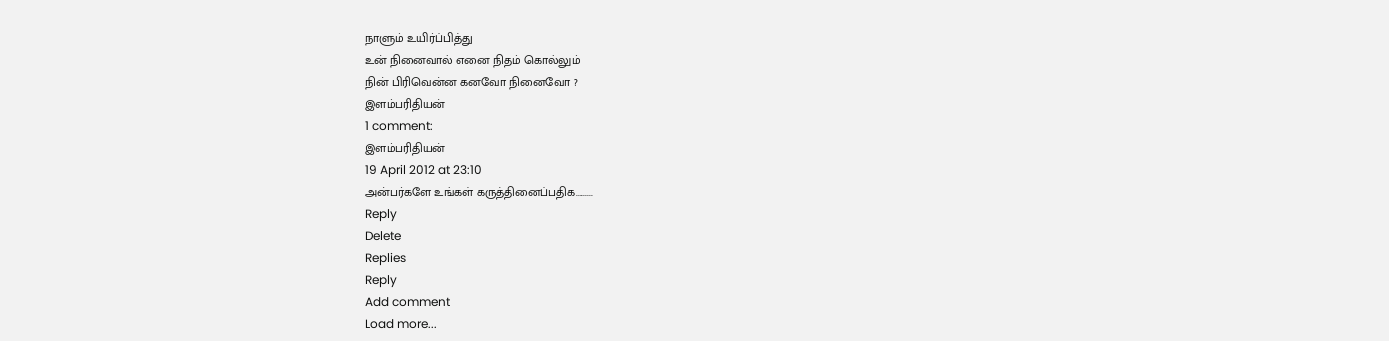நாளும் உயிர்ப்பித்து
உன் நினைவால் எனை நிதம் கொல்லும்
நின் பிரிவென்ன கனவோ நினைவோ ?
இளம்பரிதியன்
1 comment:
இளம்பரிதியன்
19 April 2012 at 23:10
அன்பர்களே உங்கள் கருத்தினைப்பதிக.........
Reply
Delete
Replies
Reply
Add comment
Load more...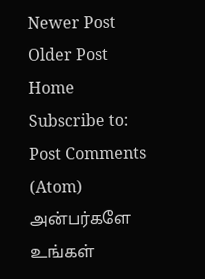Newer Post
Older Post
Home
Subscribe to:
Post Comments (Atom)
அன்பர்களே உங்கள்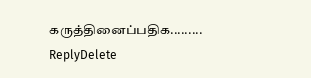கருத்தினைப்பதிக.........
ReplyDelete